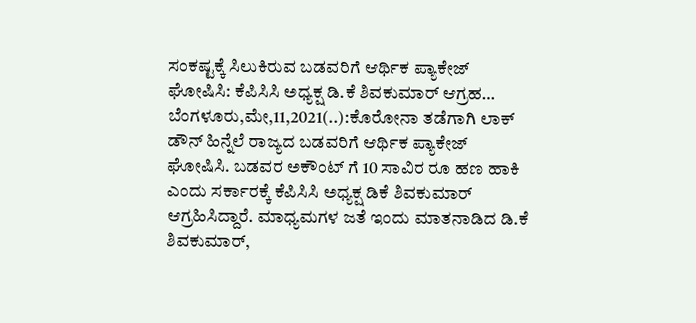ಸಂಕಷ್ಟಕ್ಕೆ ಸಿಲುಕಿರುವ ಬಡವರಿಗೆ ಆರ್ಥಿಕ ಪ್ಯಾಕೇಜ್ ಘೋಷಿಸಿ: ಕೆಪಿಸಿಸಿ ಅಧ್ಯಕ್ಷ ಡಿ.ಕೆ ಶಿವಕುಮಾರ್ ಆಗ್ರಹ… ಬೆಂಗಳೂರು,ಮೇ,11,2021(..):ಕೊರೋನಾ ತಡೆಗಾಗಿ ಲಾಕ್ ಡೌನ್ ಹಿನ್ನೆಲೆ ರಾಜ್ಯದ ಬಡವರಿಗೆ ಆರ್ಥಿಕ ಪ್ಯಾಕೇಜ್ ಘೋಷಿಸಿ. ಬಡವರ ಅಕೌಂಟ್ ಗೆ 10 ಸಾವಿರ ರೂ ಹಣ ಹಾಕಿ ಎಂದು ಸರ್ಕಾರಕ್ಕೆ ಕೆಪಿಸಿಸಿ ಅಧ್ಯಕ್ಷ ಡಿಕೆ ಶಿವಕುಮಾರ್ ಆಗ್ರಹಿಸಿದ್ದಾರೆ. ಮಾಧ್ಯಮಗಳ ಜತೆ ಇಂದು ಮಾತನಾಡಿದ ಡಿ.ಕೆ ಶಿವಕುಮಾರ್,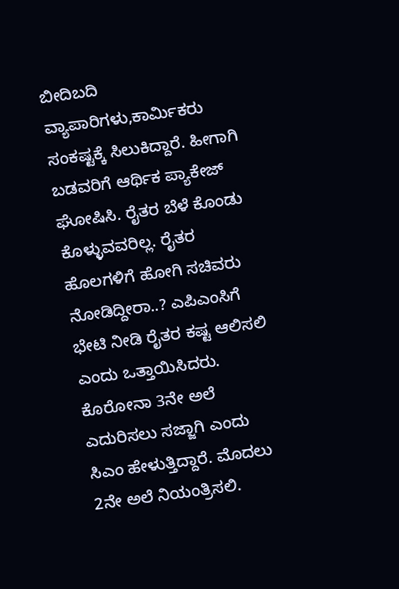ಬೀದಿಬದಿ ವ್ಯಾಪಾರಿಗಳು,ಕಾರ್ಮಿಕರು ಸಂಕಷ್ಟಕ್ಕೆ ಸಿಲುಕಿದ್ದಾರೆ. ಹೀಗಾಗಿ ಬಡವರಿಗೆ ಆರ್ಥಿಕ ಪ್ಯಾಕೇಜ್ ಘೋಷಿಸಿ. ರೈತರ ಬೆಳೆ ಕೊಂಡು ಕೊಳ್ಳುವವರಿಲ್ಲ. ರೈತರ ಹೊಲಗಳಿಗೆ ಹೋಗಿ ಸಚಿವರು ನೋಡಿದ್ದೀರಾ..? ಎಪಿಎಂಸಿಗೆ ಭೇಟಿ ನೀಡಿ ರೈತರ ಕಷ್ಟ ಆಲಿಸಲಿ ಎಂದು ಒತ್ತಾಯಿಸಿದರು. ಕೊರೋನಾ 3ನೇ ಅಲೆ ಎದುರಿಸಲು ಸಜ್ಜಾಗಿ ಎಂದು ಸಿಎಂ ಹೇಳುತ್ತಿದ್ದಾರೆ. ಮೊದಲು 2ನೇ ಅಲೆ ನಿಯಂತ್ರಿಸಲಿ.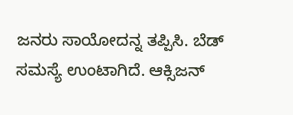ಜನರು ಸಾಯೋದನ್ನ ತಪ್ಪಿಸಿ. ಬೆಡ್ ಸಮಸ್ಯೆ ಉಂಟಾಗಿದೆ. ಆಕ್ಸಿಜನ್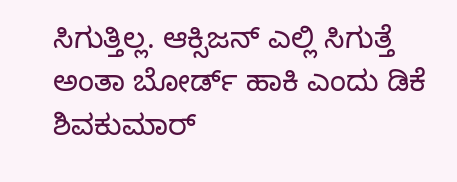ಸಿಗುತ್ತಿಲ್ಲ. ಆಕ್ಸಿಜನ್ ಎಲ್ಲಿ ಸಿಗುತ್ತೆ ಅಂತಾ ಬೋರ್ಡ್ ಹಾಕಿ ಎಂದು ಡಿಕೆ ಶಿವಕುಮಾರ್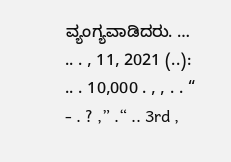ವ್ಯಂಗ್ಯವಾಡಿದರು. … .. . , 11, 2021 (..): .. . 10,000 . , , . . “ - . ? ,” .“ .. 3rd ,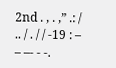2nd . , . ,” .: / .. / . / / -19 : – – –- - -.